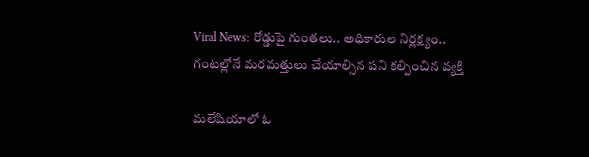Viral News: రోడ్డుపై గుంతలు.. అధికారుల నిర్లక్ష్యం.. గంటల్లోనే మరమత్తులు చేయాల్సిన పని కల్పించిన వ్యక్తి

మలేషియాలో ఓ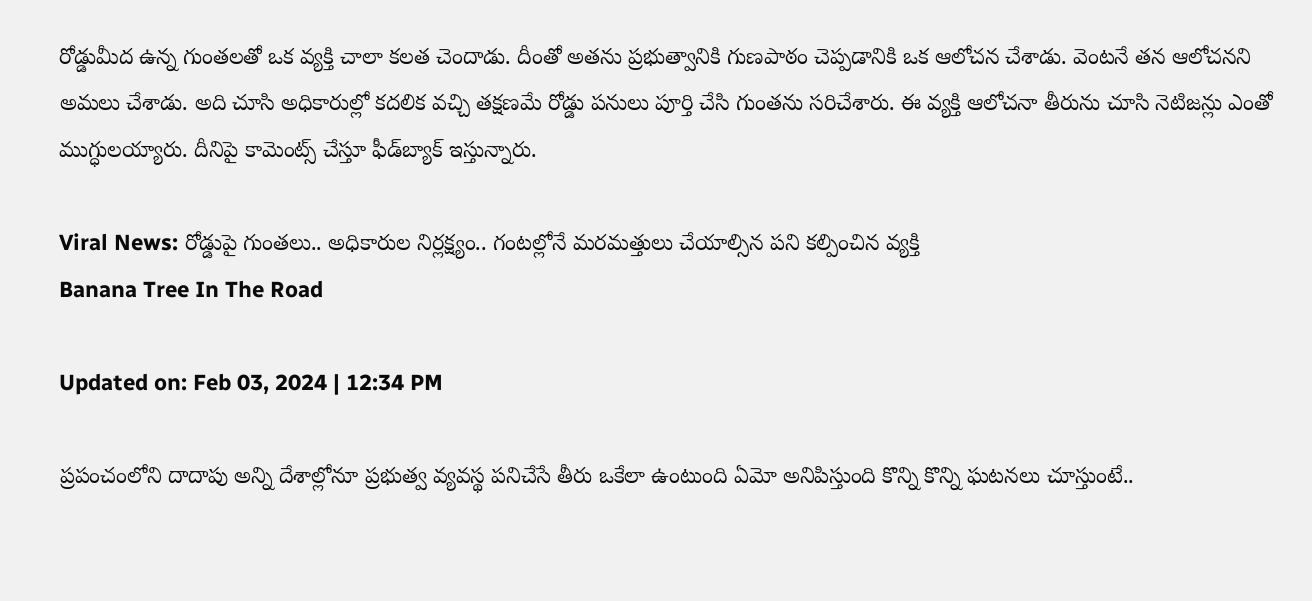రోడ్డుమీద ఉన్న గుంతలతో ఒక వ్యక్తి చాలా కలత చెందాడు. దీంతో అతను ప్రభుత్వానికి గుణపాఠం చెప్పడానికి ఒక ఆలోచన చేశాడు. వెంటనే తన ఆలోచనని అమలు చేశాడు. అది చూసి అధికారుల్లో కదలిక వచ్చి తక్షణమే రోడ్డు పనులు పూర్తి చేసి గుంతను సరిచేశారు. ఈ వ్య‌క్తి ఆలోచనా తీరును చూసి నెటిజన్లు ఎంతో ముగ్ధుల‌య్యారు. దీనిపై కామెంట్స్ చేస్తూ ఫీడ్‌బ్యాక్ ఇస్తున్నారు.

Viral News: రోడ్డుపై గుంతలు.. అధికారుల నిర్లక్ష్యం.. గంటల్లోనే మరమత్తులు చేయాల్సిన పని కల్పించిన వ్యక్తి
Banana Tree In The Road

Updated on: Feb 03, 2024 | 12:34 PM

ప్రపంచంలోని దాదాపు అన్ని దేశాల్లోనూ ప్రభుత్వ వ్యవస్థ పనిచేసే తీరు ఒకేలా ఉంటుంది ఏమో అనిపిస్తుంది కొన్ని కొన్ని ఘటనలు చూస్తుంటే..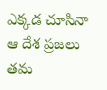ఎక్కడ చూసినా ఆ దేశ ప్రజలు తమ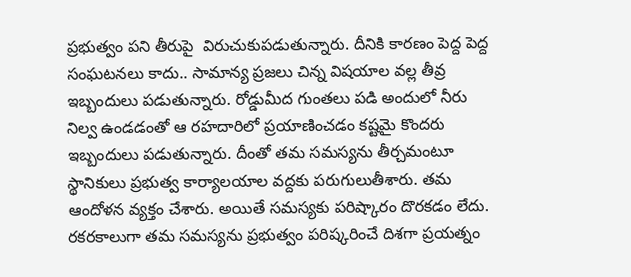ప్రభుత్వం పని తీరుపై  విరుచుకుపడుతున్నారు. దీనికి కారణం పెద్ద పెద్ద సంఘటనలు కాదు.. సామాన్య ప్రజలు చిన్న విషయాల వల్ల తీవ్ర ఇబ్బందులు పడుతున్నారు. రోడ్డుమీద గుంతలు పడి అందులో నీరు నిల్వ ఉండడంతో ఆ రహదారిలో ప్రయాణించడం కష్టమై కొందరు ఇబ్బందులు పడుతున్నారు. దీంతో తమ సమస్యను తీర్చమంటూ స్థానికులు ప్రభుత్వ కార్యాలయాల వద్దకు పరుగులుతీశారు. తమ ఆందోళన వ్యక్తం చేశారు. అయితే సమస్యకు పరిష్కారం దొరకడం లేదు. రకరకాలుగా తమ సమస్యను ప్రభుత్వం పరిష్కరించే దిశగా ప్రయత్నం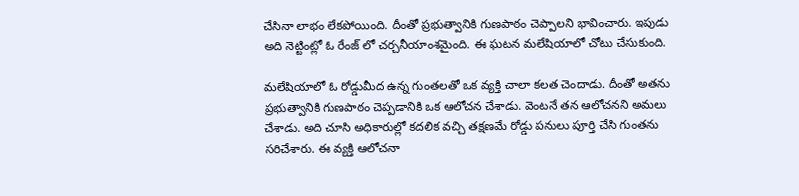చేసినా లాభం లేకపోయింది. దీంతో ప్రభుత్వానికి గుణపాఠం చెప్పాలని భావించారు. ఇపుడు అది నెట్టింట్లో ఓ రేంజ్ లో చర్చనీయాంశమైంది. ఈ ఘటన మలేషియాలో చోటు చేసుకుంది.

మలేషియాలో ఓ రోడ్డుమీద ఉన్న గుంతలతో ఒక వ్యక్తి చాలా కలత చెందాడు. దీంతో అతను ప్రభుత్వానికి గుణపాఠం చెప్పడానికి ఒక ఆలోచన చేశాడు. వెంటనే తన ఆలోచనని అమలు చేశాడు. అది చూసి అధికారుల్లో కదలిక వచ్చి తక్షణమే రోడ్డు పనులు పూర్తి చేసి గుంతను సరిచేశారు. ఈ వ్య‌క్తి ఆలోచనా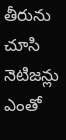తీరును చూసి నెటిజన్లు ఎంతో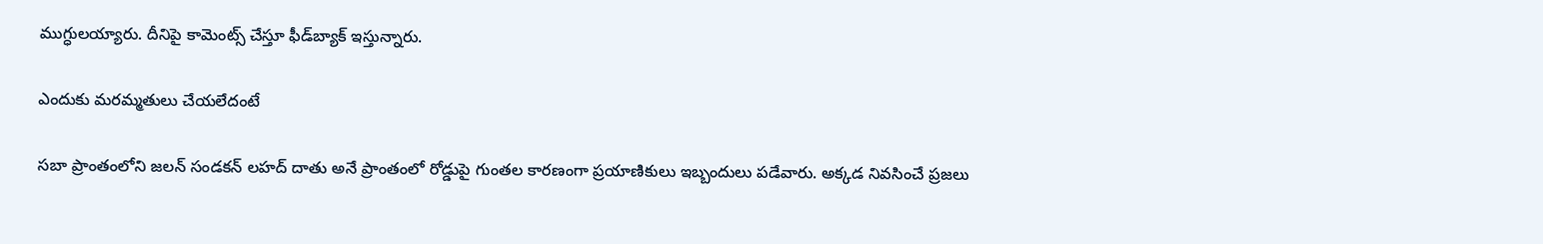ముగ్ధుల‌య్యారు. దీనిపై కామెంట్స్ చేస్తూ ఫీడ్‌బ్యాక్ ఇస్తున్నారు.

ఎందుకు మరమ్మతులు చేయలేదంటే

సబా ప్రాంతంలోని జలన్ సండకన్ లహద్ దాతు అనే ప్రాంతంలో రోడ్డుపై గుంతల కారణంగా ప్రయాణికులు ఇబ్బందులు పడేవారు. అక్కడ నివసించే ప్రజలు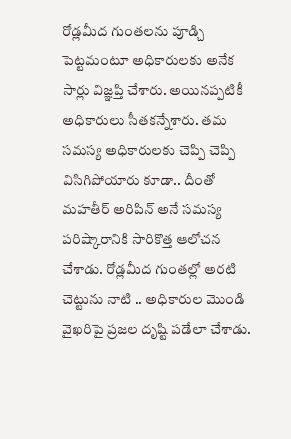రోడ్లమీద గుంతలను పూడ్చి పెట్టమంటూ అధికారులకు అనేక సార్లు విజ్ఞప్తి చేశారు. అయినప్పటికీ అధికారులు సీతకన్నేశారు. తమ సమస్య అధికారులకు చెప్పి చెప్పి విసిగిపోయారు కూడా.. దీంతో మహతీర్ అరిపిన్ అనే సమస్య పరిష్కారానికి సారికొత్త ఆలోచన చేశాడు. రోడ్లమీద గుంతల్లో అరటి చెట్టును నాటి .. అధికారుల మొండి వైఖరిపై ప్రజల దృష్టి పడేలా చేశాడు.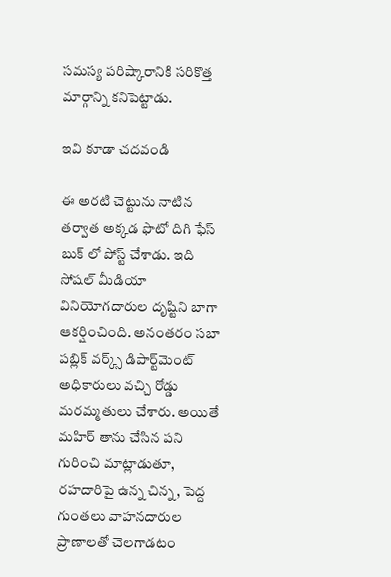సమస్య పరిష్కారానికి సరికొత్త మార్గాన్ని కనిపెట్టాడు.

ఇవి కూడా చదవండి

ఈ అరటి చెట్టును నాటిన తర్వాత అక్కడ ఫొటో దిగి ఫేస్ బుక్ లో పోస్ట్ చేశాడు. ఇది సోషల్ మీడియా వినియోగదారుల దృష్టిని బాగా ఆకర్షించింది. అనంతరం సబా పబ్లిక్ వర్క్స్ డిపార్ట్‌మెంట్ అధికారులు వచ్చి రోడ్డు మరమ్మతులు చేశారు. అయితే మహిర్ తాను చేసిన పని గురించి మాట్లాడుతూ, రహదారిపై ఉన్న చిన్న, పెద్ద గుంతలు వాహనదారుల ప్రాణాలతో చెలగాడటం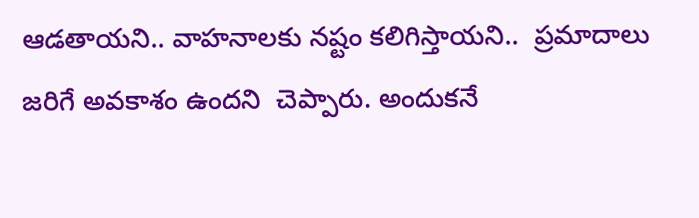ఆడతాయని.. వాహనాలకు నష్టం కలిగిస్తాయని..  ప్రమాదాలు జరిగే అవకాశం ఉందని  చెప్పారు. అందుకనే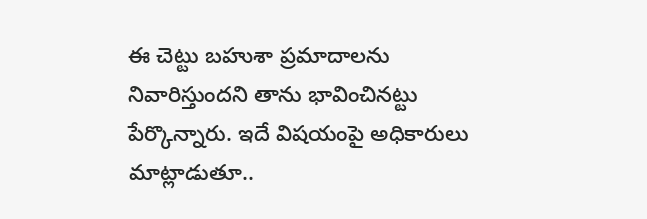ఈ చెట్టు బహుశా ప్రమాదాలను నివారిస్తుందని తాను భావించినట్టు పేర్కొన్నారు. ఇదే విషయంపై అధికారులు మాట్లాడుతూ..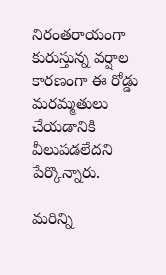నిరంతరాయంగా కురుస్తున్న వర్షాల కారణంగా ఈ రోడ్డు మరమ్మతులు చేయడానికి వీలుపడలేదని పేర్కొన్నారు.

మరిన్ని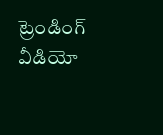ట్రెండింగ్ వీడియో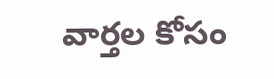వార్తల కోసం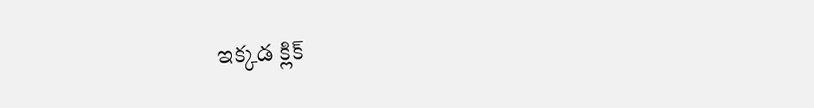ఇక్కడ క్లిక్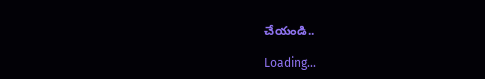చేయండి..

Loading...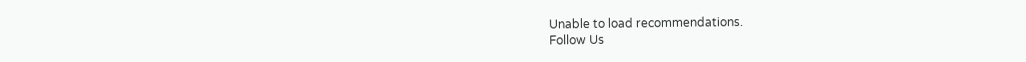Unable to load recommendations.
Follow Us